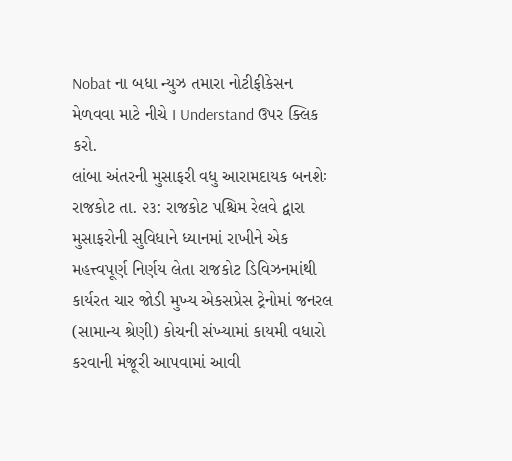Nobat ના બધા ન્યુઝ તમારા નોટીફીકેસન મેળવવા માટે નીચે I Understand ઉપર ક્લિક કરો.
લાંબા અંતરની મુસાફરી વધુ આરામદાયક બનશેઃ
રાજકોટ તા. ૨૩: રાજકોટ પશ્ચિમ રેલવે દ્વારા મુસાફરોની સુવિધાને ધ્યાનમાં રાખીને એક મહત્ત્વપૂર્ણ નિર્ણય લેતા રાજકોટ ડિવિઝનમાંથી કાર્યરત ચાર જોડી મુખ્ય એકસપ્રેસ ટ્રેનોમાં જનરલ (સામાન્ય શ્રેણી) કોચની સંખ્યામાં કાયમી વધારો કરવાની મંજૂરી આપવામાં આવી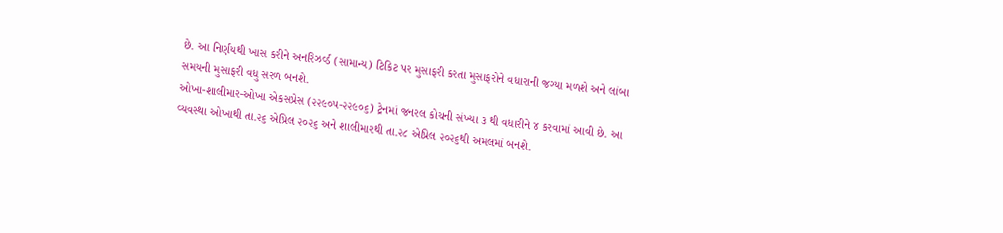છે. આ નિર્ણયથી ખાસ કરીને અનરિઝર્વ્ડ (સામાન્ય) ટિકિટ પર મુસાફરી કરતા મુસાફરોને વધારાની જગ્યા મળશે અને લાંબા સમયની મુસાફરી વધુ સરળ બનશે.
ઓખા-શાલીમાર-ઓખા એકસપ્રેસ (૨૨૯૦૫-૨૨૯૦૬) ટ્રેનમાં જનરલ કોચની સંખ્યા ૩ થી વધારીને ૪ કરવામાં આવી છે. આ વ્યવસ્થા ઓખાથી તા.૨૬ એપ્રિલ ૨૦૨૬ અને શાલીમારથી તા.૨૮ એપ્રિલ ૨૦૨૬થી અમલમાં બનશે.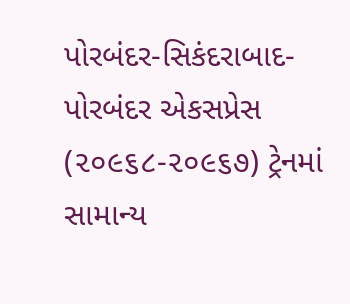પોરબંદર-સિકંદરાબાદ-પોરબંદર એકસપ્રેસ (૨૦૯૬૮-૨૦૯૬૭) ટ્રેનમાં સામાન્ય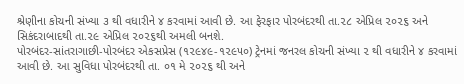શ્રેણીના કોચની સંખ્યા ૩ થી વધારીને ૪ કરવામાં આવી છે. આ ફેરફાર પોરબંદરથી તા.૨૮ એપ્રિલ ૨૦૨૬ અને સિકંદરાબાદથી તા.૨૯ એપ્રિલ ૨૦૨૬થી અમલી બનશે.
પોરબંદર-સાંતરાગાછી-પોરબંદર એકસપ્રેસ (૧૨૯૪૯-૧૨૯૫૦) ટ્રેનમાં જનરલ કોચની સંખ્યા ૨ થી વધારીને ૪ કરવામાં આવી છે. આ સુવિધા પોરબંદરથી તા. ૦૧ મે ૨૦૨૬ થી અને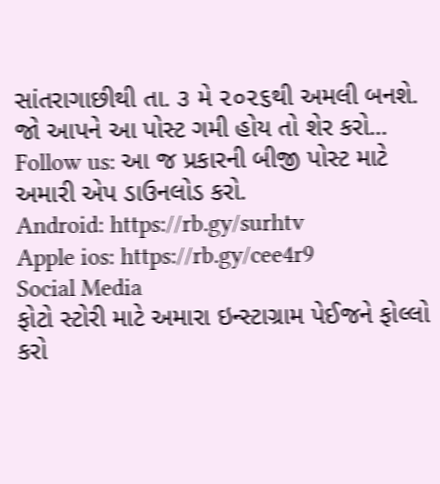સાંતરાગાછીથી તા. ૩ મે ૨૦૨૬થી અમલી બનશે.
જો આપને આ પોસ્ટ ગમી હોય તો શેર કરો...
Follow us: આ જ પ્રકારની બીજી પોસ્ટ માટે અમારી એપ ડાઉનલોડ કરો.
Android: https://rb.gy/surhtv
Apple ios: https://rb.gy/cee4r9
Social Media
ફોટો સ્ટોરી માટે અમારા ઇન્સ્ટાગ્રામ પેઈજને ફોલ્લો કરો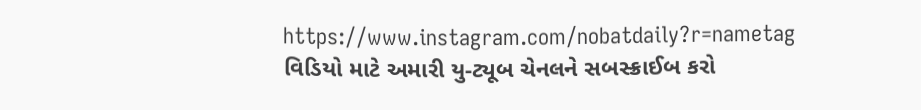https://www.instagram.com/nobatdaily?r=nametag
વિડિયો માટે અમારી યુ-ટ્યૂબ ચેનલને સબસ્ક્રાઈબ કરો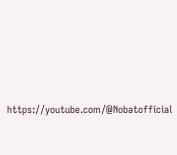https://youtube.com/@Nobatofficial